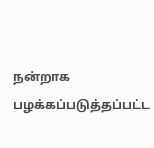நன்றாக பழக்கப்படுத்தப்பட்ட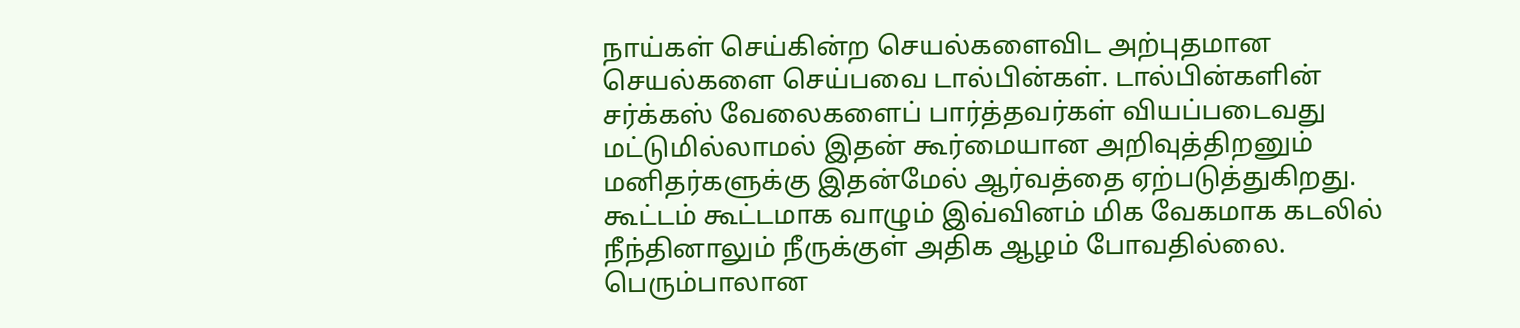நாய்கள் செய்கின்ற செயல்களைவிட அற்புதமான செயல்களை செய்பவை டால்பின்கள். டால்பின்களின் சர்க்கஸ் வேலைகளைப் பார்த்தவர்கள் வியப்படைவது மட்டுமில்லாமல் இதன் கூர்மையான அறிவுத்திறனும் மனிதர்களுக்கு இதன்மேல் ஆர்வத்தை ஏற்படுத்துகிறது.
கூட்டம் கூட்டமாக வாழும் இவ்வினம் மிக வேகமாக கடலில் நீந்தினாலும் நீருக்குள் அதிக ஆழம் போவதில்லை. பெரும்பாலான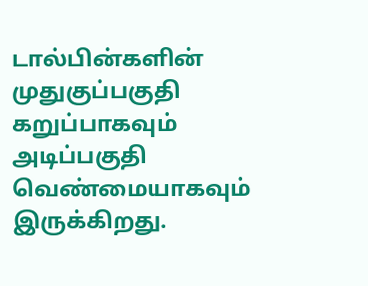டால்பின்களின் முதுகுப்பகுதி கறுப்பாகவும் அடிப்பகுதி வெண்மையாகவும் இருக்கிறது.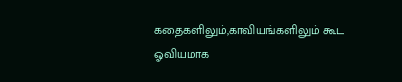கதைகளிலும்,காவியங்களிலும் கூட ஓவியமாக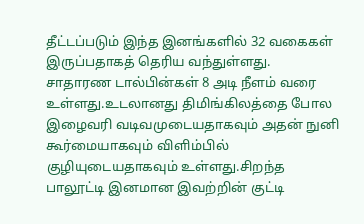தீட்டப்படும் இந்த இனங்களில் 32 வகைகள் இருப்பதாகத் தெரிய வந்துள்ளது.
சாதாரண டால்பின்கள் 8 அடி நீளம் வரை உள்ளது.உடலானது திமிங்கிலத்தை போல இழைவரி வடிவமுடையதாகவும் அதன் நுனி கூர்மையாகவும் விளிம்பில் குழியுடையதாகவும் உள்ளது.சிறந்த பாலூட்டி இனமான இவற்றின் குட்டி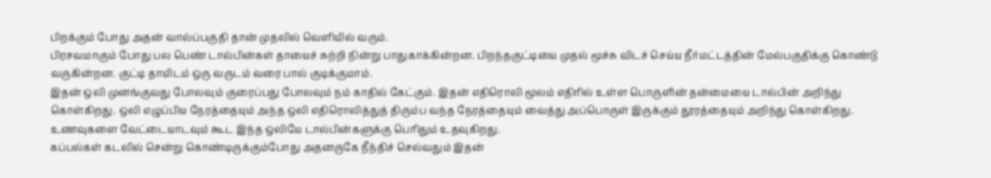பிறக்கும் போது அதன் வால்ப்பகுதி தான் முதலில் வெளியில் வரும்.
பிரசவமாகும் போது பல பெண் டால்பின்கள் தாயைச் சுற்றி நின்று பாதுகாக்கின்றன. பிறந்தகுட்டியை முதல் மூச்சு விடச் செய்ய நீர்மட்டத்தின் மேல்பகுதிக்கு கொண்டு வருகின்றன. குட்டி தாயிடம் ஒரு வருடம் வரை பால் குடிக்குமாம்.
இதன் ஒலி முனங்குவது போலவும் குரைப்பது போலவும் நம் காதில் கேட்கும். இதன் எதிரொலி மூலம் எதிரில் உள்ள பொருளின் தன்மையை டால்பின் அறிந்து கொள்கிறது. ஒலி எழுப்பிய நேரத்தையும் அந்த ஒலி எதிரொலித்துத் திரும்ப வந்த நேரத்தையும் வைத்து அப்பொருள் இருக்கும் தூரத்தையும் அறிந்து கொள்கிறது.
உணவுகளை வேட்டையாடவும் கூட இந்த ஒலியே டால்பின்களுக்கு பெரிதும் உதவுகிறது.
கப்பல்கள் கடலில் சென்று கொண்டிருக்கும்போது அதனருகே நீந்திச் செல்வதும் இதன்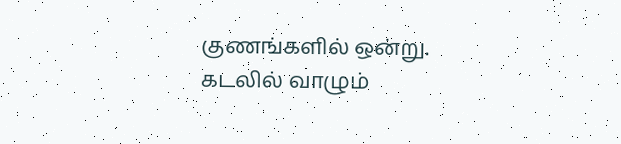குணங்களில் ஒன்று. கடலில் வாழும்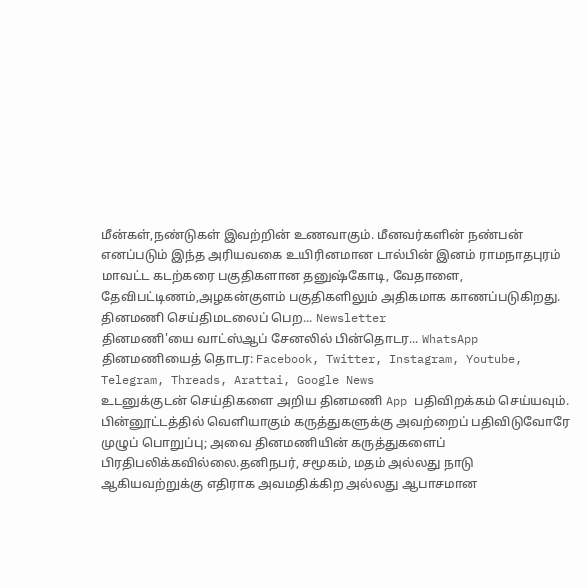மீன்கள்,நண்டுகள் இவற்றின் உணவாகும். மீனவர்களின் நண்பன் எனப்படும் இந்த அரியவகை உயிரினமான டால்பின் இனம் ராமநாதபுரம் மாவட்ட கடற்கரை பகுதிகளான தனுஷ்கோடி, வேதாளை, தேவிபட்டிணம்,அழகன்குளம் பகுதிகளிலும் அதிகமாக காணப்படுகிறது.
தினமணி செய்திமடலைப் பெற... Newsletter
தினமணி'யை வாட்ஸ்ஆப் சேனலில் பின்தொடர... WhatsApp
தினமணியைத் தொடர: Facebook, Twitter, Instagram, Youtube, Telegram, Threads, Arattai, Google News
உடனுக்குடன் செய்திகளை அறிய தினமணி App பதிவிறக்கம் செய்யவும்.
பின்னூட்டத்தில் வெளியாகும் கருத்துகளுக்கு அவற்றைப் பதிவிடுவோரே முழுப் பொறுப்பு; அவை தினமணியின் கருத்துகளைப் பிரதிபலிக்கவில்லை.தனிநபர், சமூகம், மதம் அல்லது நாடு ஆகியவற்றுக்கு எதிராக அவமதிக்கிற அல்லது ஆபாசமான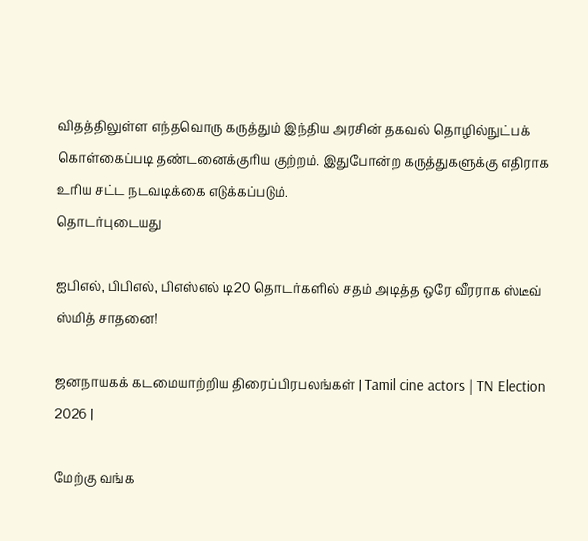விதத்திலுள்ள எந்தவொரு கருத்தும் இந்திய அரசின் தகவல் தொழில்நுட்பக் கொள்கைப்படி தண்டனைக்குரிய குற்றம். இதுபோன்ற கருத்துகளுக்கு எதிராக உரிய சட்ட நடவடிக்கை எடுக்கப்படும்.
தொடர்புடையது

ஐபிஎல், பிபிஎல், பிஎஸ்எல் டி20 தொடர்களில் சதம் அடித்த ஒரே வீரராக ஸ்டீவ் ஸ்மித் சாதனை!

ஜனநாயகக் கடமையாற்றிய திரைப்பிரபலங்கள் | Tamil cine actors | TN Election 2026 |

மேற்கு வங்க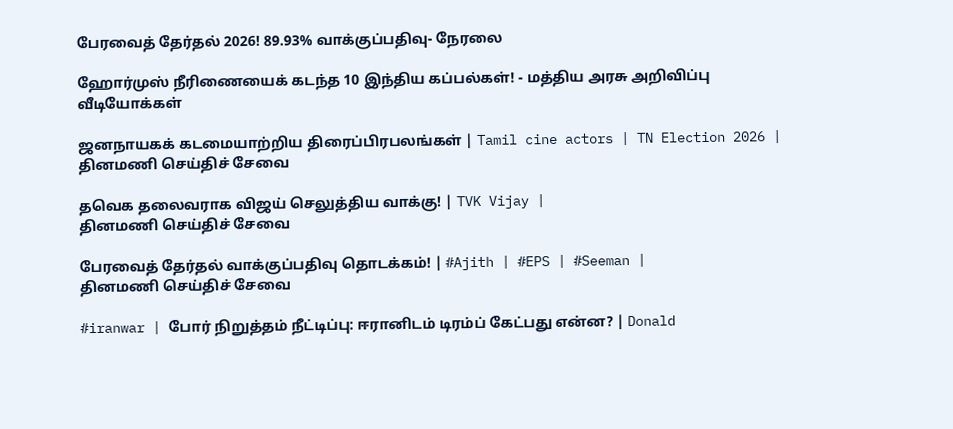பேரவைத் தேர்தல் 2026! 89.93% வாக்குப்பதிவு- நேரலை

ஹோர்முஸ் நீரிணையைக் கடந்த 10 இந்திய கப்பல்கள்! - மத்திய அரசு அறிவிப்பு
வீடியோக்கள்

ஜனநாயகக் கடமையாற்றிய திரைப்பிரபலங்கள் | Tamil cine actors | TN Election 2026 |
தினமணி செய்திச் சேவை

தவெக தலைவராக விஜய் செலுத்திய வாக்கு! | TVK Vijay |
தினமணி செய்திச் சேவை

பேரவைத் தேர்தல் வாக்குப்பதிவு தொடக்கம்! | #Ajith | #EPS | #Seeman |
தினமணி செய்திச் சேவை

#iranwar | போர் நிறுத்தம் நீட்டிப்பு: ஈரானிடம் டிரம்ப் கேட்பது என்ன? | Donald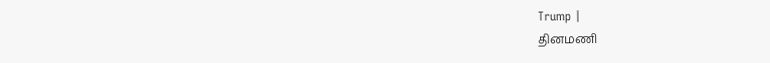Trump |
தினமணி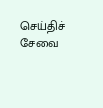செய்திச் சேவை